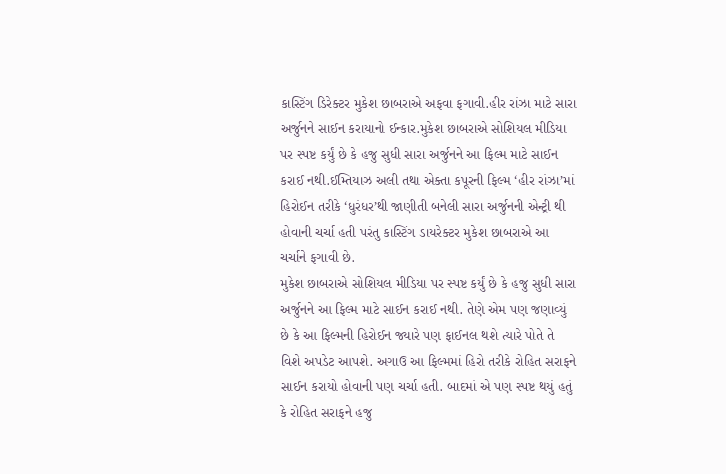કાસ્ટિંગ ડિરેક્ટર મુકેશ છાબરાએ અફવા ફગાવી.હીર રાંઝા માટે સારા અર્જુનને સાઈન કરાયાનો ઈન્કાર.મુકેશ છાબરાએ સોશિયલ મીડિયા પર સ્પષ્ટ કર્યું છે કે હજુ સુધી સારા અર્જુનને આ ફિલ્મ માટે સાઈન કરાઈ નથી.ઈમ્તિયાઝ અલી તથા એક્તા કપૂરની ફિલ્મ ‘હીર રાંઝા’માં હિરોઈન તરીકે ‘ધુરંધર’થી જાણીતી બનેલી સારા અર્જુનની એન્ટ્રી થી હોવાની ચર્ચા હતી પરંતુ કાસ્ટિંગ ડાયરેક્ટર મુકેશ છાબરાએ આ ચર્ચાને ફગાવી છે.
મુકેશ છાબરાએ સોશિયલ મીડિયા પર સ્પષ્ટ કર્યું છે કે હજુ સુધી સારા અર્જુનને આ ફિલ્મ માટે સાઈન કરાઈ નથી. તેણે એમ પણ જણાવ્યું છે કે આ ફિલ્મની હિરોઈન જ્યારે પણ ફાઈનલ થશે ત્યારે પોતે તે વિશે અપડેટ આપશે. અગાઉ આ ફિલ્મમાં હિરો તરીકે રોહિત સરાફને સાઈન કરાયો હોવાની પણ ચર્ચા હતી. બાદમાં એ પણ સ્પષ્ટ થયું હતું કે રોહિત સરાફને હજુ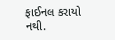ફાઈનલ કરાયો નથી.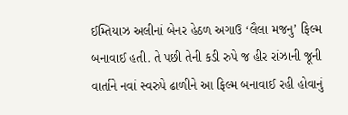ઈમ્તિયાઝ અલીનાં બેનર હેઠળ અગાઉ ‘લૈલા મજનુ’ ફિલ્મ બનાવાઈ હતી. તે પછી તેની કડી રુપે જ હીર રાંઝાની જૂની વાર્તાને નવાં સ્વરુપે ઢાળીને આ ફિલ્મ બનાવાઈ રહી હોવાનું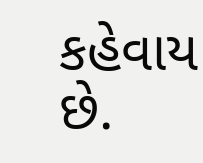કહેવાય છે.